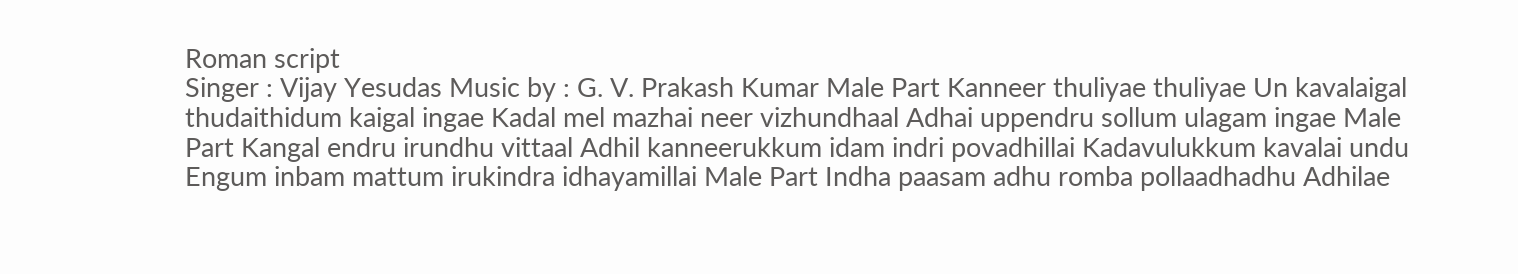Roman script
Singer : Vijay Yesudas Music by : G. V. Prakash Kumar Male Part Kanneer thuliyae thuliyae Un kavalaigal thudaithidum kaigal ingae Kadal mel mazhai neer vizhundhaal Adhai uppendru sollum ulagam ingae Male Part Kangal endru irundhu vittaal Adhil kanneerukkum idam indri povadhillai Kadavulukkum kavalai undu Engum inbam mattum irukindra idhayamillai Male Part Indha paasam adhu romba pollaadhadhu Adhilae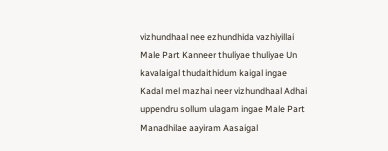vizhundhaal nee ezhundhida vazhiyillai Male Part Kanneer thuliyae thuliyae Un kavalaigal thudaithidum kaigal ingae Kadal mel mazhai neer vizhundhaal Adhai uppendru sollum ulagam ingae Male Part Manadhilae aayiram Aasaigal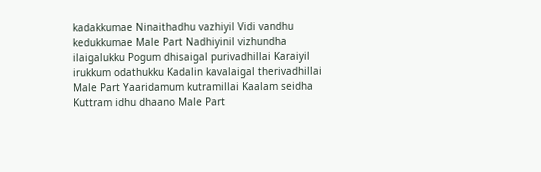kadakkumae Ninaithadhu vazhiyil Vidi vandhu kedukkumae Male Part Nadhiyinil vizhundha ilaigalukku Pogum dhisaigal purivadhillai Karaiyil irukkum odathukku Kadalin kavalaigal therivadhillai Male Part Yaaridamum kutramillai Kaalam seidha Kuttram idhu dhaano Male Part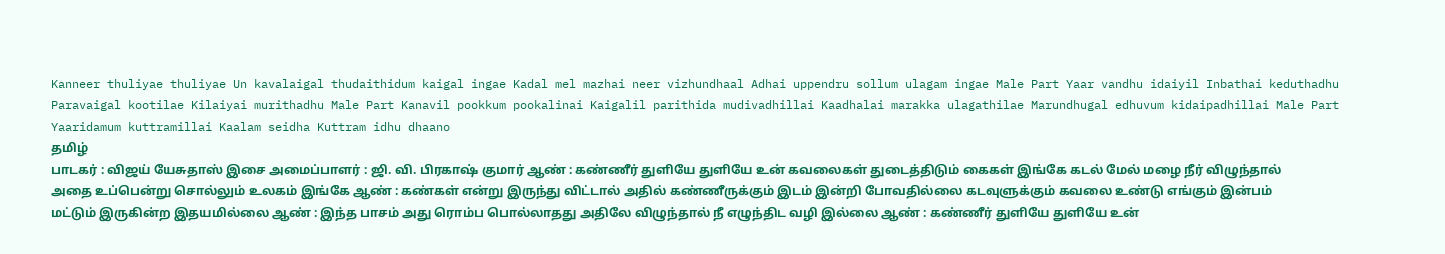Kanneer thuliyae thuliyae Un kavalaigal thudaithidum kaigal ingae Kadal mel mazhai neer vizhundhaal Adhai uppendru sollum ulagam ingae Male Part Yaar vandhu idaiyil Inbathai keduthadhu Paravaigal kootilae Kilaiyai murithadhu Male Part Kanavil pookkum pookalinai Kaigalil parithida mudivadhillai Kaadhalai marakka ulagathilae Marundhugal edhuvum kidaipadhillai Male Part Yaaridamum kuttramillai Kaalam seidha Kuttram idhu dhaano
தமிழ்
பாடகர் : விஜய் யேசுதாஸ் இசை அமைப்பாளர் : ஜி. வி. பிரகாஷ் குமார் ஆண் : கண்ணீர் துளியே துளியே உன் கவலைகள் துடைத்திடும் கைகள் இங்கே கடல் மேல் மழை நீர் விழுந்தால் அதை உப்பென்று சொல்லும் உலகம் இங்கே ஆண் : கண்கள் என்று இருந்து விட்டால் அதில் கண்ணீருக்கும் இடம் இன்றி போவதில்லை கடவுளுக்கும் கவலை உண்டு எங்கும் இன்பம் மட்டும் இருகின்ற இதயமில்லை ஆண் : இந்த பாசம் அது ரொம்ப பொல்லாதது அதிலே விழுந்தால் நீ எழுந்திட வழி இல்லை ஆண் : கண்ணீர் துளியே துளியே உன்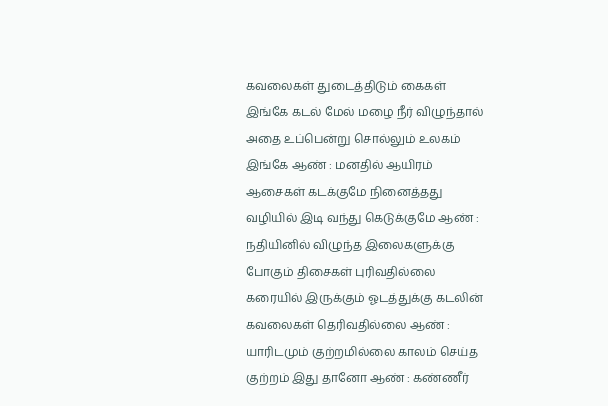கவலைகள் துடைத்திடும் கைகள் இங்கே கடல் மேல் மழை நீர் விழுந்தால் அதை உப்பென்று சொல்லும் உலகம் இங்கே ஆண் : மனதில் ஆயிரம் ஆசைகள் கடக்குமே நினைத்தது வழியில் இடி வந்து கெடுக்குமே ஆண் : நதியினில் விழுந்த இலைகளுக்கு போகும் திசைகள் புரிவதில்லை கரையில் இருக்கும் ஓடத்துக்கு கடலின் கவலைகள் தெரிவதில்லை ஆண் : யாரிடமும் குற்றமில்லை காலம் செய்த குற்றம் இது தானோ ஆண் : கண்ணீர்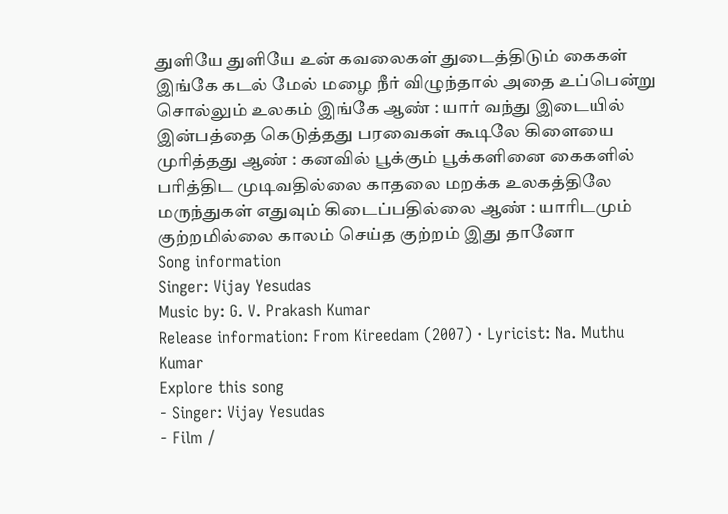துளியே துளியே உன் கவலைகள் துடைத்திடும் கைகள் இங்கே கடல் மேல் மழை நீர் விழுந்தால் அதை உப்பென்று சொல்லும் உலகம் இங்கே ஆண் : யார் வந்து இடையில் இன்பத்தை கெடுத்தது பரவைகள் கூடிலே கிளையை முரித்தது ஆண் : கனவில் பூக்கும் பூக்களினை கைகளில் பரித்திட முடிவதில்லை காதலை மறக்க உலகத்திலே மருந்துகள் எதுவும் கிடைப்பதில்லை ஆண் : யாரிடமும் குற்றமில்லை காலம் செய்த குற்றம் இது தானோ
Song information
Singer: Vijay Yesudas
Music by: G. V. Prakash Kumar
Release information: From Kireedam (2007) · Lyricist: Na. Muthu Kumar
Explore this song
- Singer: Vijay Yesudas
- Film /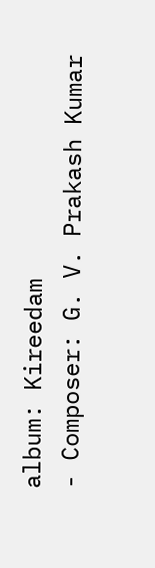album: Kireedam
- Composer: G. V. Prakash Kumar